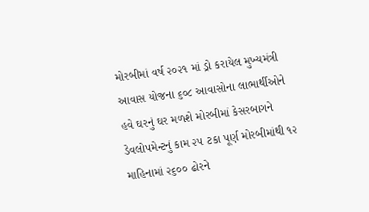મોરબીમાં વર્ષ ૨૦૨૧ માં ડ્રો કરાયેલ મુખ્યમંત્રી આવાસ યોજના ૬૦૮ આવાસોના લાભાર્થીઓને હવે ઘરનું ઘર મળશે મોરબીમાં કેસરબાગને ડેવલોપમેન્ટનું કામ ૨૫ ટકા પૂર્ણ મોરબીમાંથી ૧૨ માહિનામાં ૨૬૦૦ ઢોરને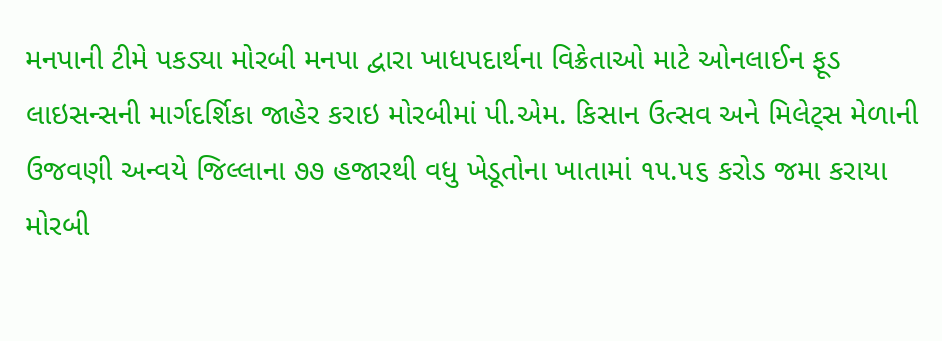મનપાની ટીમે પકડ્યા મોરબી મનપા દ્વારા ખાધપદાર્થના વિક્રેતાઓ માટે ઓનલાઈન ફૂડ લાઇસન્સની માર્ગદર્શિકા જાહેર કરાઇ મોરબીમાં પી.એમ. કિસાન ઉત્સવ અને મિલેટ્સ મેળાની ઉજવણી અન્વયે જિલ્લાના ૭૭ હજારથી વધુ ખેડૂતોના ખાતામાં ૧૫.૫૬ કરોડ જમા કરાયા મોરબી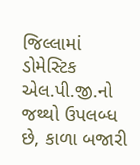જિલ્લામાં ડોમેસ્ટિક એલ.પી.જી.નો જથ્થો ઉપલબ્ધ છે, કાળા બજારી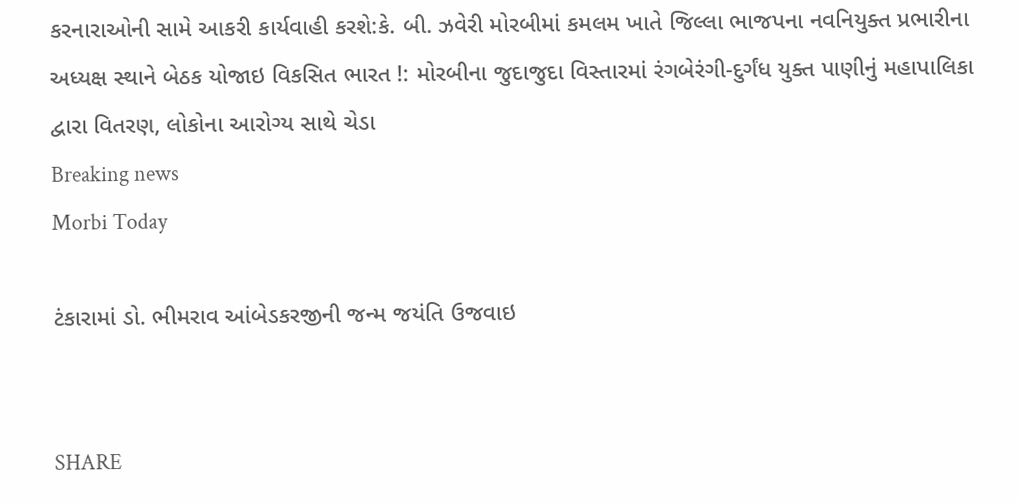કરનારાઓની સામે આકરી કાર્યવાહી કરશે:કે. બી. ઝવેરી મોરબીમાં કમલમ ખાતે જિલ્લા ભાજપના નવનિયુક્ત પ્રભારીના અધ્યક્ષ સ્થાને બેઠક યોજાઇ વિકસિત ભારત !: મોરબીના જુદાજુદા વિસ્તારમાં રંગબેરંગી-દુર્ગંધ યુક્ત પાણીનું મહાપાલિકા દ્વારા વિતરણ, લોકોના આરોગ્ય સાથે ચેડા
Breaking news
Morbi Today

ટંકારામાં ડો. ભીમરાવ આંબેડકરજીની જન્મ જયંતિ ઉજવાઇ


SHARE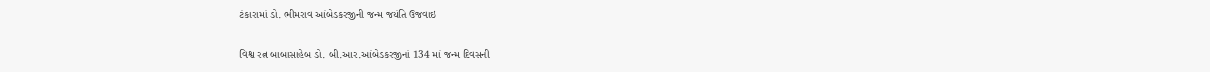ટંકારામાં ડો. ભીમરાવ આંબેડકરજીની જન્મ જયંતિ ઉજવાઇ

વિશ્વ રત્ન બાબાસાહેબ ડો. બી.આર.આંબેડકરજીનાં 134 માં જન્મ દિવસની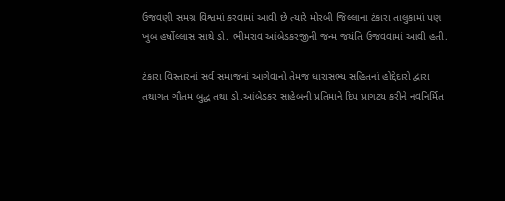ઉજવણી સમગ્ર વિશ્વમાં કરવામાં આવી છે ત્યારે મોરબી જિલ્લાના ટંકારા તાલુકામાં પણ ખુબ હર્ષોલ્લાસ સાથે ડો. ભીમરાવ આંબેડકરજીની જન્મ જયંતિ ઉજવવામાં આવી હતી.

ટંકારા વિસ્તારનાં સર્વ સમાજનાં આગેવાનો તેમજ ધારાસભ્ય સહિતનાં હોદ્દેદારો દ્વારા તથાગત ગૌતમ બુદ્ધ તથા ડો.આંબેડકર સાહેબની પ્રતિમાને દિપ પ્રાગટય કરીને નવનિર્મિત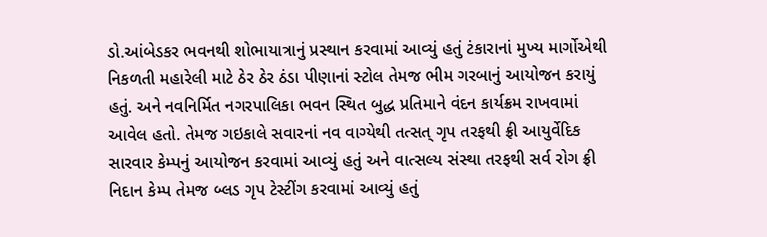ડો.આંબેડકર ભવનથી શોભાયાત્રાનું પ્રસ્થાન કરવામાં આવ્યું હતું ટંકારાનાં મુખ્ય માર્ગોએથી નિકળતી મહારેલી માટે ઠેર ઠેર ઠંડા પીણાનાં સ્ટોલ તેમજ ભીમ ગરબાનું આયોજન કરાયું હતું. અને નવનિર્મિત નગરપાલિકા ભવન સ્થિત બુદ્ધ પ્રતિમાને વંદન કાર્યક્રમ રાખવામાં આવેલ હતો. તેમજ ગઇકાલે સવારનાં નવ વાગ્યેથી તત્સત્ ગૃપ તરફથી ફ્રી આયુર્વેદિક સારવાર કેમ્પનું આયોજન કરવામાં આવ્યું હતું અને વાત્સલ્ય સંસ્થા તરફથી સર્વ રોગ ફ્રી નિદાન કેમ્પ તેમજ બ્લડ ગૃપ ટેસ્ટીંગ કરવામાં આવ્યું હતું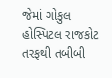જેમાં ગોકુલ હોસ્પિટલ રાજકોટ તરફથી તબીબી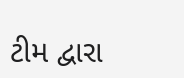ટીમ દ્વારા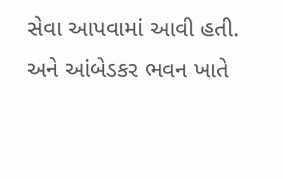સેવા આપવામાં આવી હતી. અને આંબેડકર ભવન ખાતે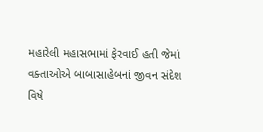મહારેલી મહાસભામાં ફેરવાઈ હતી જેમાં વક્તાઓએ બાબાસાહેબનાં જીવન સંદેશ વિષે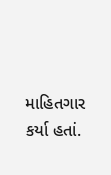માહિતગાર કર્યા હતાં.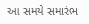આ સમયે સમારંભ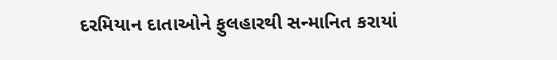દરમિયાન દાતાઓને ફુલહારથી સન્માનિત કરાયાં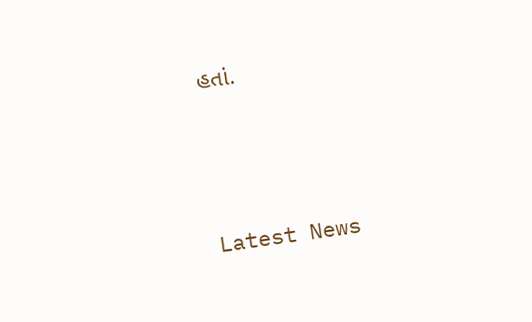હતાં.




Latest News